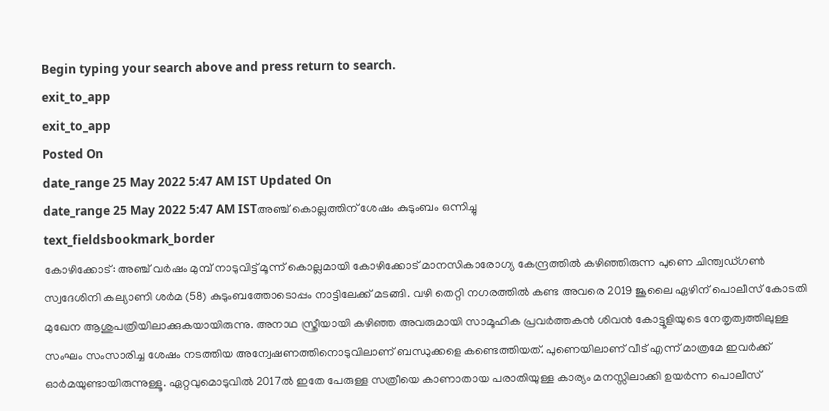Begin typing your search above and press return to search.
exit_to_app
exit_to_app
Posted On
date_range 25 May 2022 5:47 AM IST Updated On
date_range 25 May 2022 5:47 AM ISTഅഞ്ച് കൊല്ലത്തിന് ശേഷം കുടുംബം ഒന്നിച്ചു
text_fieldsbookmark_border
കോഴിക്കോട്: അഞ്ച് വർഷം മുമ്പ് നാടുവിട്ട് മൂന്ന് കൊല്ലമായി കോഴിക്കോട് മാനസികാരോഗ്യ കേന്ദ്രത്തിൽ കഴിഞ്ഞിരുന്ന പുണെ ചിന്ത്വഡ്ഗൺ സ്വദേശിനി കല്യാണി ശർമ (58) കുടുംബത്തോടൊപ്പം നാട്ടിലേക്ക് മടങ്ങി. വഴി തെറ്റി നഗരത്തിൽ കണ്ട അവരെ 2019 ജൂലൈ ഏഴിന് പൊലീസ് കോടതി മുഖേന ആശുപത്രിയിലാക്കുകയായിരുന്നു. അനാഥ സ്ത്രീയായി കഴിഞ്ഞ അവരുമായി സാമൂഹിക പ്രവർത്തകൻ ശിവൻ കോട്ടൂളിയുടെ നേതൃത്വത്തിലുള്ള സംഘം സംസാരിച്ച ശേഷം നടത്തിയ അന്വേഷണത്തിനൊടുവിലാണ് ബന്ധുക്കളെ കണ്ടെത്തിയത്. പുണെയിലാണ് വീട് എന്ന് മാത്രമേ ഇവർക്ക് ഓർമയുണ്ടായിരുന്നുള്ളൂ. ഏറ്റവുമൊടുവിൽ 2017ൽ ഇതേ പേരുള്ള സത്രീയെ കാണാതായ പരാതിയുള്ള കാര്യം മനസ്സിലാക്കി ഉയർന്ന പൊലീസ്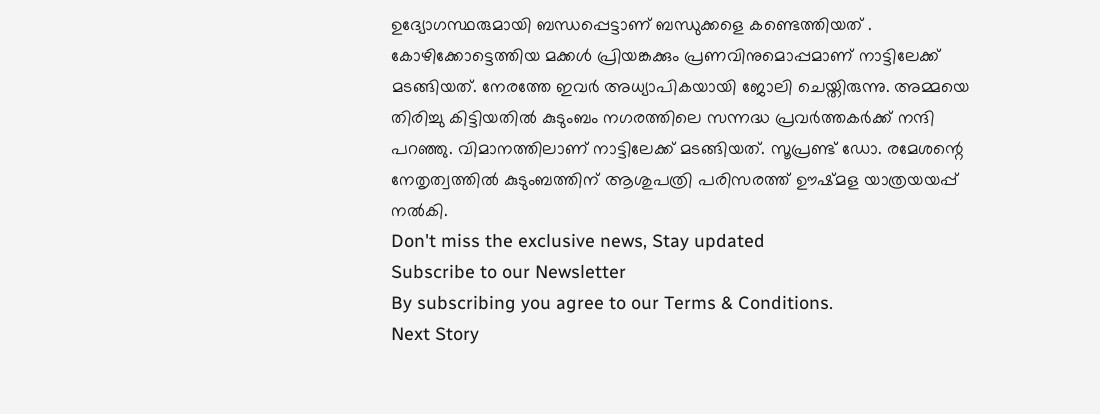ഉദ്യോഗസ്ഥരുമായി ബന്ധപ്പെട്ടാണ് ബന്ധുക്കളെ കണ്ടെത്തിയത് . കോഴിക്കോട്ടെത്തിയ മക്കൾ പ്രിയങ്കക്കും പ്രണവിനുമൊപ്പമാണ് നാട്ടിലേക്ക് മടങ്ങിയത്. നേരത്തേ ഇവർ അധ്യാപികയായി ജോലി ചെയ്തിരുന്നു. അമ്മയെ തിരിച്ചു കിട്ടിയതിൽ കുടുംബം നഗരത്തിലെ സന്നദ്ധ പ്രവർത്തകർക്ക് നന്ദി പറഞ്ഞു. വിമാനത്തിലാണ് നാട്ടിലേക്ക് മടങ്ങിയത്. സൂപ്രണ്ട് ഡോ. രമേശന്റെ നേതൃത്വത്തിൽ കുടുംബത്തിന് ആശുപത്രി പരിസരത്ത് ഊഷ്മള യാത്രയയപ്പ് നൽകി.
Don't miss the exclusive news, Stay updated
Subscribe to our Newsletter
By subscribing you agree to our Terms & Conditions.
Next Story